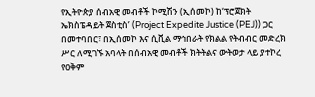የኢትዮጵያ ሰብአዊ መብቶች ኮሚሽን (ኢሰመኮ) ከ‘ፕሮጀክት ኤክስፔዳይት ጀስቲስ’ (Project Expedite Justice (PEJ)) ጋር በመተባበር፣ በኢሰመኮ እና ሲቪል ማኅበራት የክልል የትብብር መድረክ ሥር ለሚገኙ አባላት በሰብአዊ መብቶች ክትትልና ውትወታ ላይ ያተኮረ የዐቅም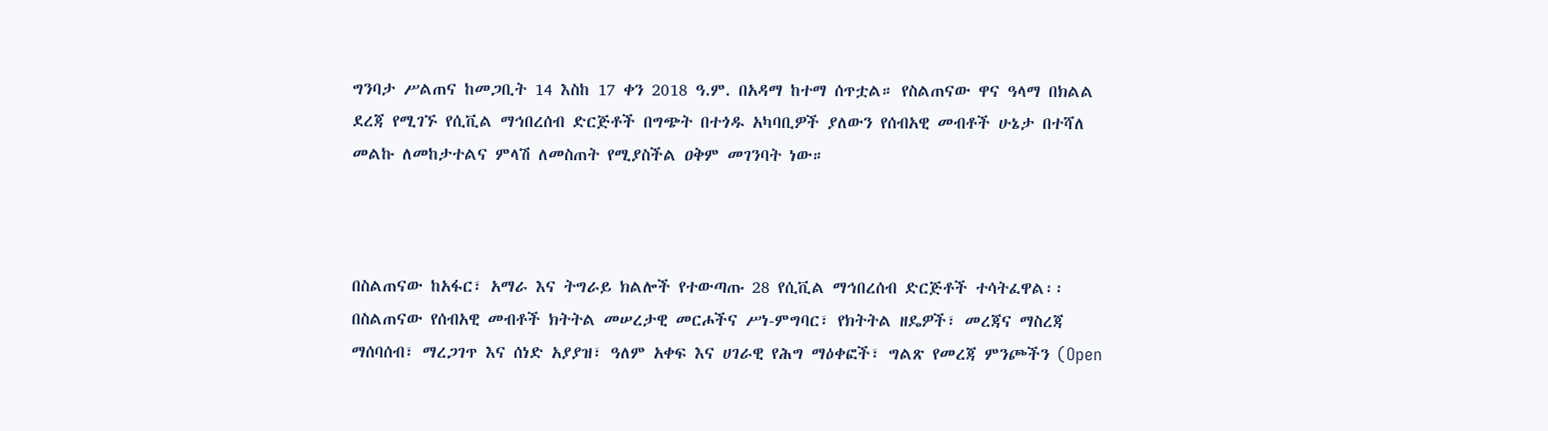ግንባታ ሥልጠና ከመጋቢት 14 እስከ 17 ቀን 2018 ዓ.ም. በአዳማ ከተማ ሰጥቷል። የስልጠናው ዋና ዓላማ በክልል ደረጃ የሚገኙ የሲቪል ማኅበረሰብ ድርጅቶች በግጭት በተጎዱ አካባቢዎች ያለውን የሰብአዊ መብቶች ሁኔታ በተሻለ መልኩ ለመከታተልና ምላሽ ለመስጠት የሚያስችል ዐቅም መገንባት ነው።



በስልጠናው ከአፋር፣ አማራ እና ትግራይ ክልሎች የተውጣጡ 28 የሲቪል ማኅበረሰብ ድርጅቶች ተሳትፈዋል፡፡
በስልጠናው የሰብአዊ መብቶች ክትትል መሠረታዊ መርሖችና ሥነ-ምግባር፣ የክትትል ዘዴዎች፣ መረጃና ማስረጃ ማሰባሰብ፣ ማረጋገጥ እና ሰነድ አያያዝ፣ ዓለም አቀፍ እና ሀገራዊ የሕግ ማዕቀፎች፣ ግልጽ የመረጃ ምንጮችን (Open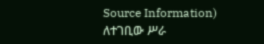Source Information) ለተገቢው ሥራ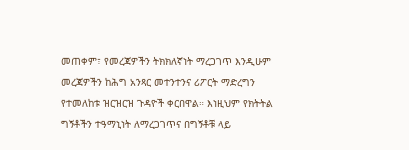መጠቀም፣ የመረጃዎችን ትክክለኛነት ማረጋገጥ እንዲሁም መረጃዎችን ከሕግ አንጻር መተንተንና ሪፖርት ማድረግን የተመለከቱ ዝርዝርዝ ጉዳዮች ቀርበዋል። እነዚህም የክትትል ግኝቶችን ተዓማኒነት ለማረጋገጥና በግኝቶቹ ላይ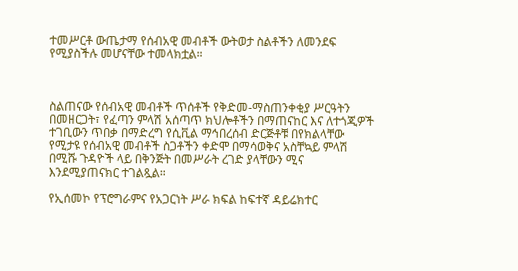ተመሥርቶ ውጤታማ የሰብአዊ መብቶች ውትወታ ስልቶችን ለመንደፍ የሚያስችሉ መሆናቸው ተመላክቷል።



ስልጠናው የሰብአዊ መብቶች ጥሰቶች የቅድመ-ማስጠንቀቂያ ሥርዓትን በመዘርጋት፣ የፈጣን ምላሽ አሰጣጥ ክህሎቶችን በማጠናከር እና ለተጎጂዎች ተገቢውን ጥበቃ በማድረግ የሲቪል ማኅበረሰብ ድርጅቶቹ በየክልላቸው የሚታዩ የሰብአዊ መብቶች ስጋቶችን ቀድሞ በማሳወቅና አስቸኳይ ምላሽ በሚሹ ጉዳዮች ላይ በቅንጅት በመሥራት ረገድ ያላቸውን ሚና እንደሚያጠናክር ተገልጿል።

የኢሰመኮ የፕሮግራምና የአጋርነት ሥራ ክፍል ከፍተኛ ዳይሬክተር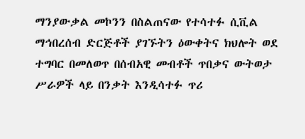ማንያውቃል መኮንን በስልጠናው የተሳተፉ ሲቪል ማኅበረሰብ ድርጅቶች ያገኙትን ዕውቀትና ክህሎት ወደ ተግባር በመለወጥ በሰብአዊ መብቶች ጥበቃና ውትወታ ሥራዎች ላይ በንቃት እንዲሳተፉ ጥሪ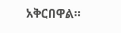አቅርበዋል።